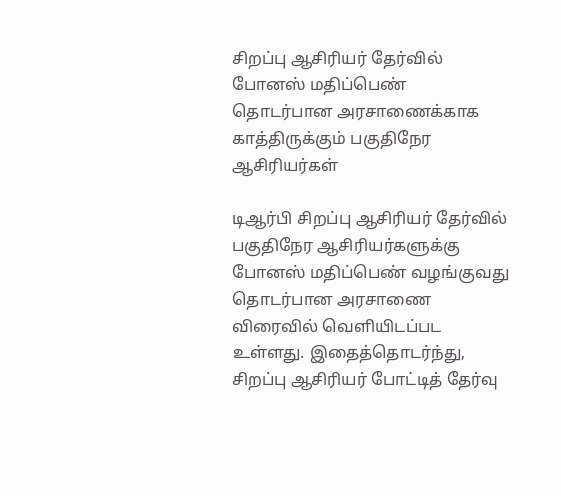சிறப்பு ஆசிரியர் தேர்வில் போனஸ் மதிப்பெண் தொடர்பான அரசாணைக்காக காத்திருக்கும் பகுதிநேர ஆசிரியர்கள்

டிஆர்பி சிறப்பு ஆசிரியர் தேர்வில் பகுதிநேர ஆசிரியர்களுக்கு போனஸ் மதிப்பெண் வழங்குவது தொடர்பான அரசாணை விரைவில் வெளியிடப்பட உள்ளது. இதைத்தொடர்ந்து, சிறப்பு ஆசிரியர் போட்டித் தேர்வு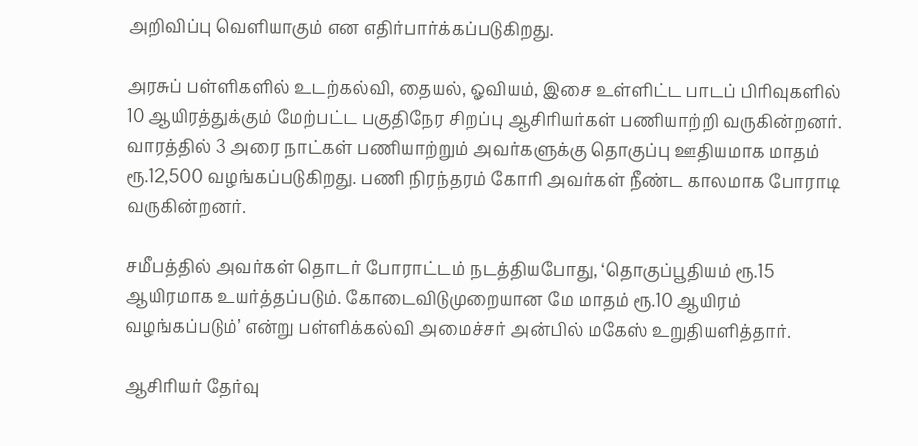அறிவிப்பு வெளியாகும் என எதிர்பார்க்கப்படுகிறது.

அரசுப் பள்ளிகளில் உடற்கல்வி, தையல், ஓவியம், இசை உள்ளிட்ட பாடப் பிரிவுகளில் 10 ஆயிரத்துக்கும் மேற்பட்ட பகுதிநேர சிறப்பு ஆசிரியர்கள் பணியாற்றி வருகின்றனர். வாரத்தில் 3 அரை நாட்கள் பணியாற்றும் அவர்களுக்கு தொகுப்பு ஊதியமாக மாதம் ரூ.12,500 வழங்கப்படுகிறது. பணி நிரந்தரம் கோரி அவர்கள் நீண்ட காலமாக போராடி வருகின்றனர்.

சமீபத்தில் அவர்கள் தொடர் போராட்டம் நடத்தியபோது, ‘தொகுப்பூதியம் ரூ.15 ஆயிரமாக உயர்த்தப்படும். கோடைவிடுமுறையான மே மாதம் ரூ.10 ஆயிரம் வழங்கப்படும்’ என்று பள்ளிக்கல்வி அமைச்சர் அன்பில் மகேஸ் உறுதியளித்தார்.

ஆசிரியர் தேர்வு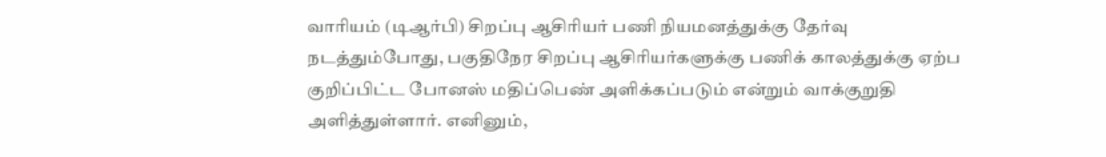வாரியம் (டிஆர்பி) சிறப்பு ஆசிரியர் பணி நியமனத்துக்கு தேர்வு நடத்தும்போது, பகுதிநேர சிறப்பு ஆசிரியர்களுக்கு பணிக் காலத்துக்கு ஏற்ப குறிப்பிட்ட போனஸ் மதிப்பெண் அளிக்கப்படும் என்றும் வாக்குறுதி அளித்துள்ளார். எனினும்,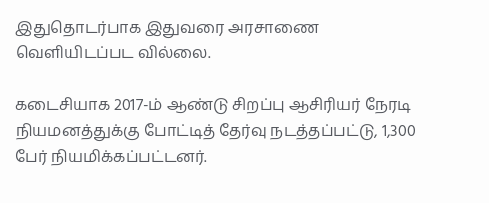இதுதொடர்பாக இதுவரை அரசாணை வெளியிடப்பட வில்லை.

கடைசியாக 2017-ம் ஆண்டு சிறப்பு ஆசிரியர் நேரடி நியமனத்துக்கு போட்டித் தேர்வு நடத்தப்பட்டு, 1,300 பேர் நியமிக்கப்பட்டனர்.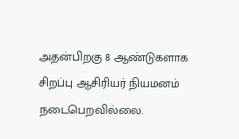அதன்பிறகு 8 ஆண்டுகளாக சிறப்பு ஆசிரியர் நியமனம் நடைபெறவில்லை.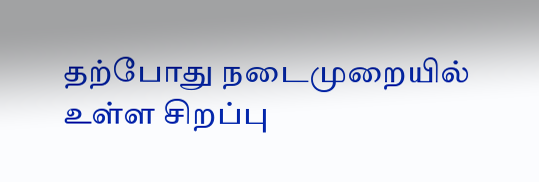தற்போது நடைமுறையில் உள்ள சிறப்பு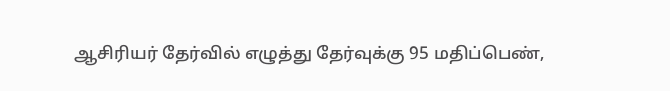ஆசிரியர் தேர்வில் எழுத்து தேர்வுக்கு 95 மதிப்பெண்,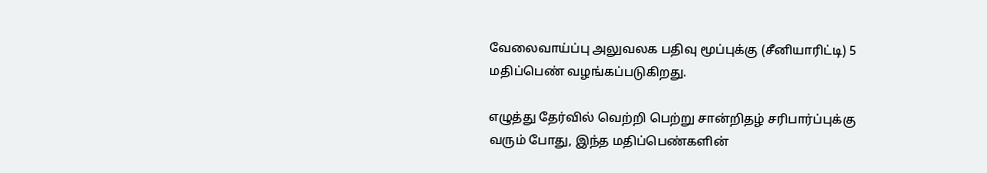வேலைவாய்ப்பு அலுவலக பதிவு மூப்புக்கு (சீனியாரிட்டி) 5 மதிப்பெண் வழங்கப்படுகிறது.

எழுத்து தேர்வில் வெற்றி பெற்று சான்றிதழ் சரிபார்ப்புக்கு வரும் போது, இந்த மதிப்பெண்களின்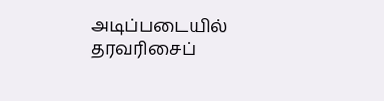அடிப்படையில் தரவரிசைப்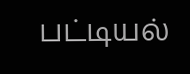பட்டியல்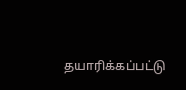தயாரிக்கப்பட்டு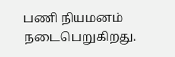பணி நியமனம் நடைபெறுகிறது.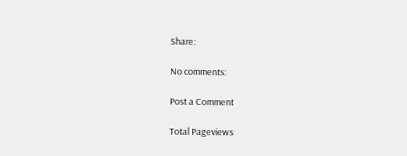Share:

No comments:

Post a Comment

Total Pageviews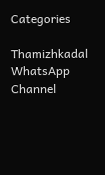Categories

Thamizhkadal WhatsApp Channel